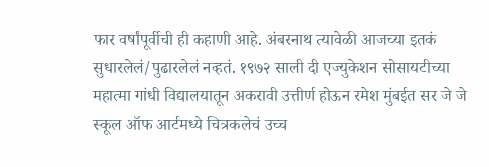फार वर्षांपूर्वीची ही कहाणी आहे. अंबरनाथ त्यावेळी आजच्या इतकं सुधारलेलं/पुढारलेलं नव्हतं. १९७२ साली दी एज्युकेशन सोसायटीच्या महात्मा गांधी विद्यालयातून अकरावी उत्तीर्ण होऊन रमेश मुंबईत सर जे जे स्कूल ऑफ आर्टमध्ये चित्रकलेचं उच्च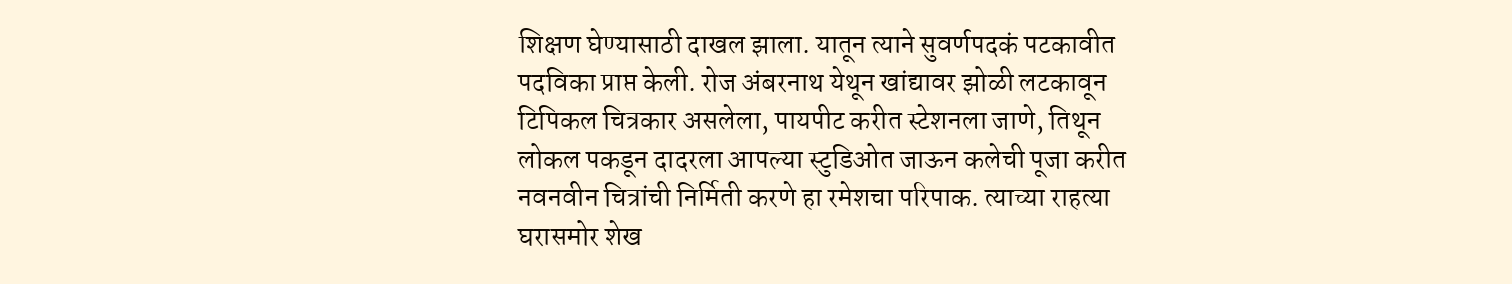शिक्षण घेण्यासाठी दाखल झाला. यातून त्याने सुवर्णपदकं पटकावीत पदविका प्राप्त केली. रोज अंबरनाथ येथून खांद्यावर झोळी लटकावून टिपिकल चित्रकार असलेला, पायपीट करीत स्टेशनला जाणे, तिथून लोकल पकडून दादरला आपल्या स्टुडिओत जाऊन कलेची पूजा करीत नवनवीन चित्रांची निर्मिती करणे हा रमेशचा परिपाक. त्याच्या राहत्या घरासमोर शेख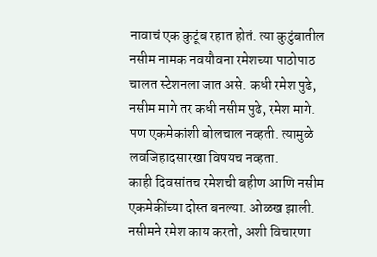नावाचं एक कुटूंब रहात होतं. त्या कुटुंबातील नसीम नामक नवयौवना रमेशच्या पाठोपाठ चालत स्टेशनला जात असे. कधी रमेश पुढे, नसीम मागे तर कधी नसीम पुढे, रमेश मागे. पण एकमेकांशी बोलचाल नव्हती. त्यामुळे लवजिहादसारखा विषयच नव्हता.
काही दिवसांतच रमेशची बहीण आणि नसीम एकमेकींच्या दोस्त बनल्या. ओळख झाली. नसीमने रमेश काय करतो, अशी विचारणा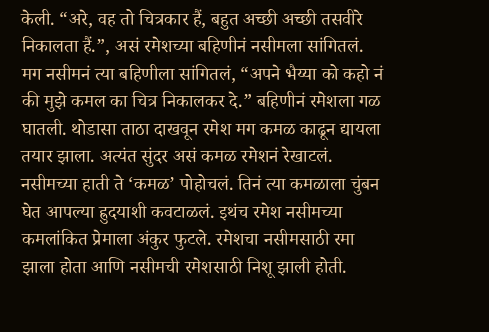केली. “अरे, वह तो चित्रकार हैं, बहुत अच्छी अच्छी तसवीरे निकालता हैं.”, असं रमेशच्या बहिणीनं नसीमला सांगितलं. मग नसीमनं त्या बहिणीला सांगितलं, “अपने भैय्या को कहो नं की मुझे कमल का चित्र निकालकर दे.” बहिणीनं रमेशला गळ घातली. थोडासा ताठा दाखवून रमेश मग कमळ काढून द्यायला तयार झाला. अत्यंत सुंदर असं कमळ रमेशनं रेखाटलं. नसीमच्या हाती ते ‘कमळ’ पोहोचलं. तिनं त्या कमळाला चुंबन घेत आपल्या ह्रुदयाशी कवटाळलं. इथंच रमेश नसीमच्या कमलांकित प्रेमाला अंकुर फुटले. रमेशचा नसीमसाठी रमा झाला होता आणि नसीमची रमेशसाठी निशू झाली होती.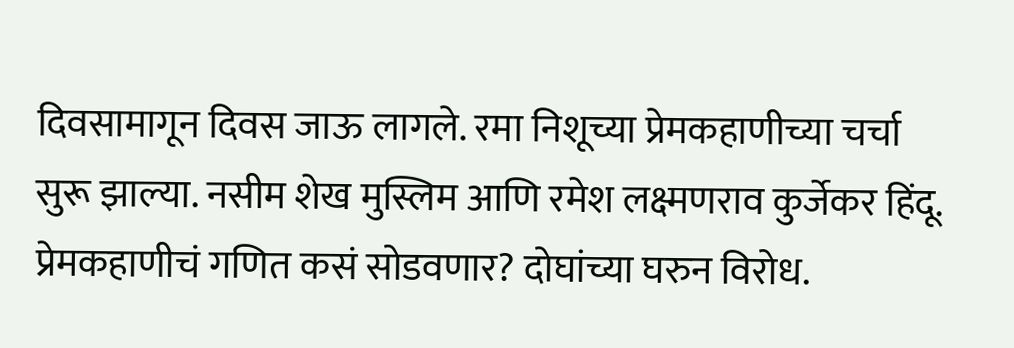दिवसामागून दिवस जाऊ लागले. रमा निशूच्या प्रेमकहाणीच्या चर्चा सुरू झाल्या. नसीम शेख मुस्लिम आणि रमेश लक्ष्मणराव कुर्जेकर हिंदू. प्रेमकहाणीचं गणित कसं सोडवणार? दोघांच्या घरुन विरोध.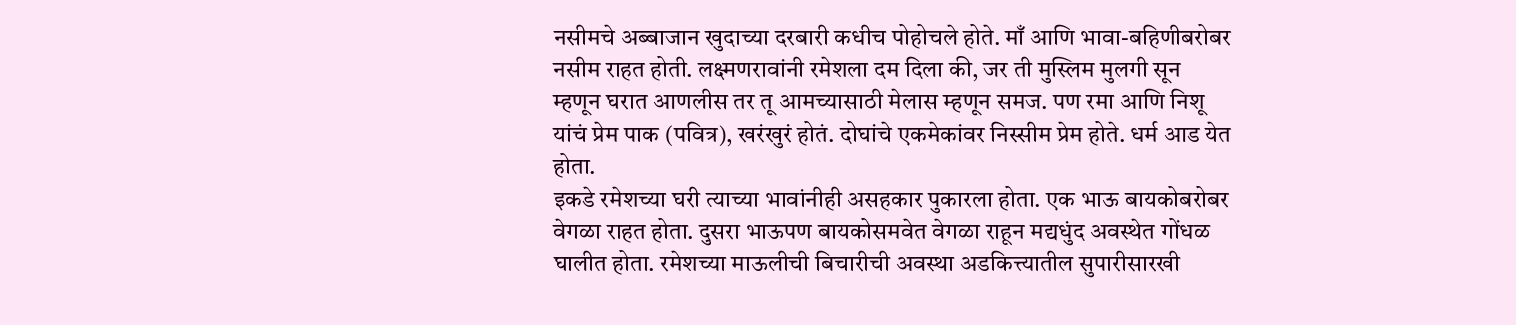नसीमचे अब्बाजान खुदाच्या दरबारी कधीच पोहोचले होते. माँ आणि भावा-बहिणीबरोबर नसीम राहत होती. लक्ष्मणरावांनी रमेशला दम दिला की, जर ती मुस्लिम मुलगी सून म्हणून घरात आणलीस तर तू आमच्यासाठी मेलास म्हणून समज. पण रमा आणि निशू यांचं प्रेम पाक (पवित्र), खरंखुरं होतं. दोघांचे एकमेकांवर निस्सीम प्रेम होते. धर्म आड येत होता.
इकडे रमेशच्या घरी त्याच्या भावांनीही असहकार पुकारला होता. एक भाऊ बायकोबरोबर वेगळा राहत होता. दुसरा भाऊपण बायकोसमवेत वेगळा राहून मद्यधुंद अवस्थेत गोंधळ घालीत होता. रमेशच्या माऊलीची बिचारीची अवस्था अडकित्त्यातील सुपारीसारखी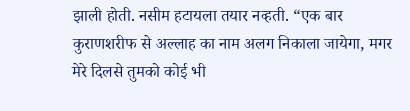झाली होती. नसीम हटायला तयार नव्हती. “एक बार कुराणशरीफ से अल्लाह का नाम अलग निकाला जायेगा, मगर मेरे दिलसे तुमको कोई भी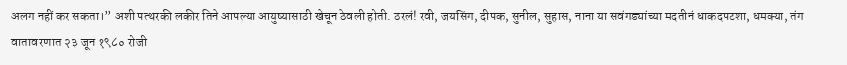अलग नहीं कर सकता।” अशी पत्थरकी लकीर तिने आपल्या आयुष्यासाठी खेचून ठेवली होती. ठरलं! रवी, जयसिंग, दीपक, सुनील, सुहास, नाना या सवंगड्यांच्या मदतीनं धाकदपटशा, धमक्या, तंग वातावरणात २३ जून १९८० रोजी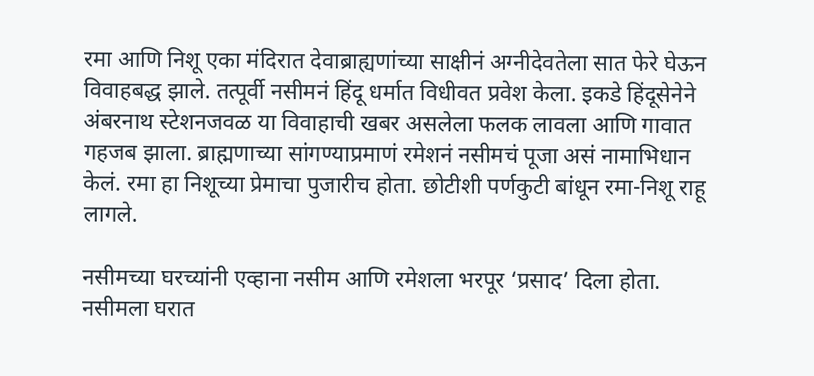रमा आणि निशू एका मंदिरात देवाब्राह्यणांच्या साक्षीनं अग्नीदेवतेला सात फेरे घेऊन विवाहबद्ध झाले. तत्पूर्वी नसीमनं हिंदू धर्मात विधीवत प्रवेश केला. इकडे हिंदूसेनेने अंबरनाथ स्टेशनजवळ या विवाहाची खबर असलेला फलक लावला आणि गावात गहजब झाला. ब्राह्मणाच्या सांगण्याप्रमाणं रमेशनं नसीमचं पूजा असं नामाभिधान केलं. रमा हा निशूच्या प्रेमाचा पुजारीच होता. छोटीशी पर्णकुटी बांधून रमा-निशू राहू लागले.

नसीमच्या घरच्यांनी एव्हाना नसीम आणि रमेशला भरपूर ‘प्रसाद’ दिला होता. नसीमला घरात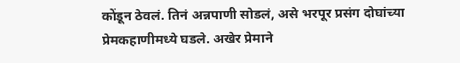कोंडून ठेवलं. तिनं अन्नपाणी सोडलं, असे भरपूर प्रसंग दोघांच्या प्रेमकहाणीमध्ये घडले. अखेर प्रेमाने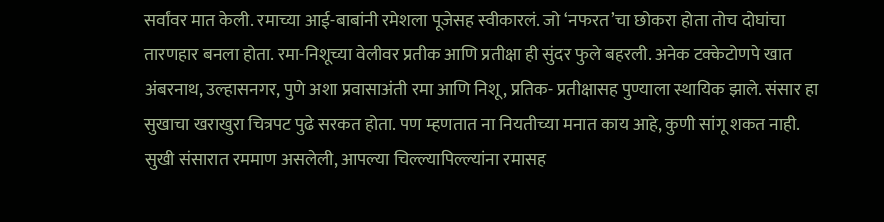सर्वांवर मात केली. रमाच्या आई-बाबांनी रमेशला पूजेसह स्वीकारलं. जो ‘नफरत’चा छोकरा होता तोच दोघांचा तारणहार बनला होता. रमा-निशूच्या वेलीवर प्रतीक आणि प्रतीक्षा ही सुंदर फुले बहरली. अनेक टक्केटोणपे खात अंबरनाथ, उल्हासनगर, पुणे अशा प्रवासाअंती रमा आणि निशू, प्रतिक- प्रतीक्षासह पुण्याला स्थायिक झाले. संसार हा सुखाचा खराखुरा चित्रपट पुढे सरकत होता. पण म्हणतात ना नियतीच्या मनात काय आहे, कुणी सांगू शकत नाही. सुखी संसारात रममाण असलेली, आपल्या चिल्ल्यापिल्ल्यांना रमासह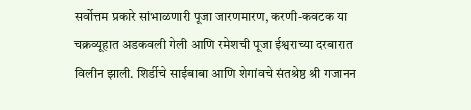सर्वोत्तम प्रकारे सांभाळणारी पूजा जारणमारण, करणी-कवटक या चक्रव्यूहात अडकवली गेली आणि रमेशची पूजा ईश्वराच्या दरबारात विलीन झाली. शिर्डीचे साईबाबा आणि शेगांवचे संतश्रेष्ठ श्री गजानन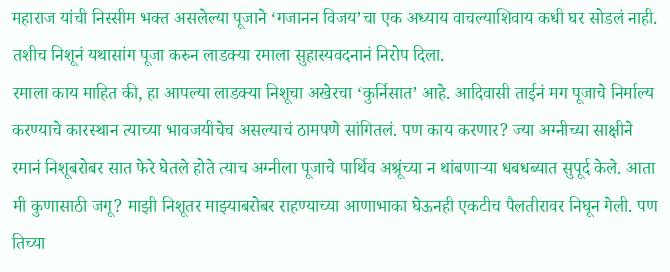महाराज यांची निस्सीम भक्त असलेल्या पूजाने ‘गजानन विजय’चा एक अध्याय वाचल्याशिवाय कधी घर सोडलं नाही. तशीच निशूनं यथासांग पूजा करुन लाडक्या रमाला सुहास्यवदनानं निरोप दिला.
रमाला काय माहित की, हा आपल्या लाडक्या निशूचा अखेरचा ‘कुर्निसात’ आहे. आदिवासी ताईनं मग पूजाचे निर्माल्य करण्याचे कारस्थान त्याच्या भावजयीचेच असल्याचं ठामपणे सांगितलं. पण काय करणार? ज्या अग्नीच्या साक्षीने रमानं निशूबरोबर सात फेरे घेतले होते त्याच अग्नीला पूजाचे पार्थिव अश्रूंच्या न थांबणाऱ्या धबधब्यात सुपूर्द केले. आता मी कुणासाठी जगू? माझी निशूतर माझ्याबरोबर राहण्याच्या आणाभाका घेऊनही एकटीच पैलतीरावर निघून गेली. पण तिच्या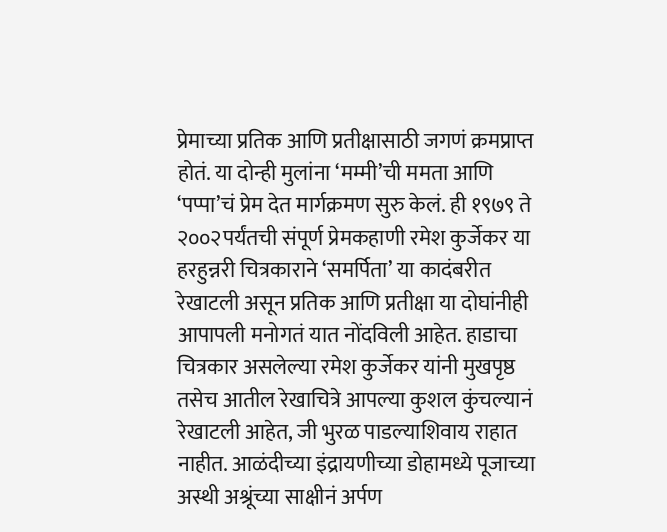प्रेमाच्या प्रतिक आणि प्रतीक्षासाठी जगणं क्रमप्राप्त होतं. या दोन्ही मुलांना ‘मम्मी’ची ममता आणि ‘पप्पा’चं प्रेम देत मार्गक्रमण सुरु केलं. ही १९७९ ते २००२पर्यंतची संपूर्ण प्रेमकहाणी रमेश कुर्जेकर या हरहुन्नरी चित्रकाराने ‘समर्पिता’ या कादंबरीत रेखाटली असून प्रतिक आणि प्रतीक्षा या दोघांनीही आपापली मनोगतं यात नोंदविली आहेत. हाडाचा चित्रकार असलेल्या रमेश कुर्जेकर यांनी मुखपृष्ठ तसेच आतील रेखाचित्रे आपल्या कुशल कुंचल्यानं रेखाटली आहेत, जी भुरळ पाडल्याशिवाय राहात नाहीत. आळंदीच्या इंद्रायणीच्या डोहामध्ये पूजाच्या अस्थी अश्रूंच्या साक्षीनं अर्पण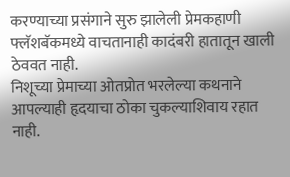करण्याच्या प्रसंगाने सुरु झालेली प्रेमकहाणी फ्लॅशबॅकमध्ये वाचतानाही कादंबरी हातातून खाली ठेववत नाही.
निशूच्या प्रेमाच्या ओतप्रोत भरलेल्या कथनाने आपल्याही हृदयाचा ठोका चुकल्याशिवाय रहात नाही.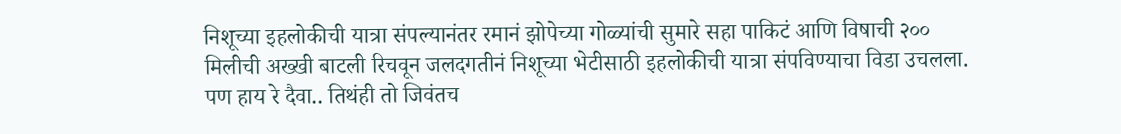निशूच्या इहलोकीची यात्रा संपल्यानंतर रमानं झोपेच्या गोळ्यांची सुमारे सहा पाकिटं आणि विषाची २०० मिलीची अख्खी बाटली रिचवून जलदगतीनं निशूच्या भेटीसाठी इहलोकीची यात्रा संपविण्याचा विडा उचलला. पण हाय रे दैवा.. तिथंही तो जिवंतच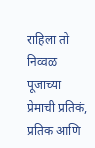राहिला तो निव्वळ पूजाच्या प्रेमाची प्रतिकं, प्रतिक आणि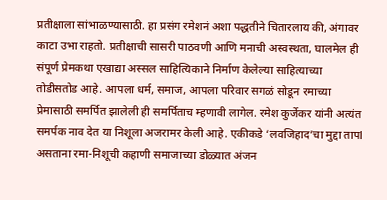प्रतीक्षाला सांभाळण्यासाठी. हा प्रसंग रमेशनं अशा पद्धतीने चितारलाय की, अंगावर काटा उभा राहतो. प्रतीक्षाची सासरी पाठवणी आणि मनाची अस्वस्थता, घालमेल ही संपूर्ण प्रेमकथा एखाद्या अस्सल साहित्यिकाने निर्माण केलेल्या साहित्याच्या तोडीसतोड आहे. आपला धर्म, समाज, आपला परिवार सगळं सोडून रमाच्या प्रेमासाठी समर्पित झालेली ही समर्पिताच म्हणावी लागेल. रमेश कुर्जेकर यांनी अत्यंत समर्पक नाव देत या निशूला अजरामर केली आहे. एकीकडे ‘लवजिहाद’चा मुद्दा तापl असताना रमा-निशूची कहाणी समाजाच्या डोळ्यात अंजन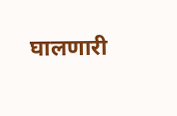घालणारी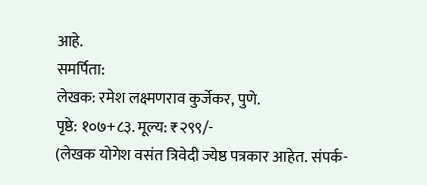आहे.
समर्पिता:
लेखक: रमेश लक्ष्मणराव कुर्जेकर, पुणे.
पृष्ठे: १०७+८३. मूल्य: ₹२९९/-
(लेखक योगेश वसंत त्रिवेदी ज्येष्ठ पत्रकार आहेत. संपर्क-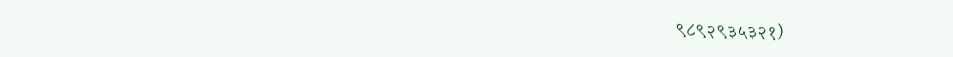९८९२९३५३२१)